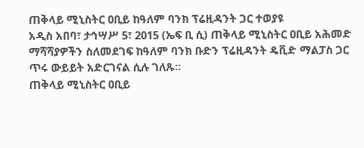ጠቅላይ ሚኒስትር ዐቢይ ከዓለም ባንክ ፕሬዚዳንት ጋር ተወያዩ
አዲስ አበባ፣ ታኅሣሥ 5፣ 2015 (ኤፍ ቢ ሲ) ጠቅላይ ሚኒስትር ዐቢይ አሕመድ ማሻሻያዎችን ስለመደገፍ ከዓለም ባንክ ቡድን ፕሬዚዳንት ዴቪድ ማልፓስ ጋር ጥሩ ውይይት አድርገናል ሲሉ ገለጹ።
ጠቅላይ ሚኒስትር ዐቢይ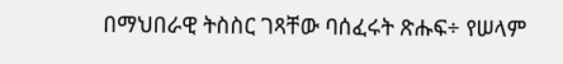በማህበራዊ ትስስር ገጻቸው ባሰፈሩት ጽሑፍ÷ የሠላም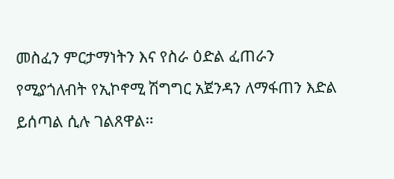መስፈን ምርታማነትን እና የስራ ዕድል ፈጠራን የሚያጎለብት የኢኮኖሚ ሽግግር አጀንዳን ለማፋጠን እድል ይሰጣል ሲሉ ገልጸዋል፡፡